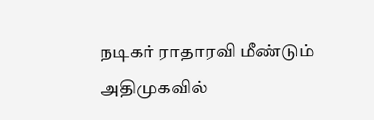நடிகர் ராதாரவி மீண்டும் அதிமுகவில்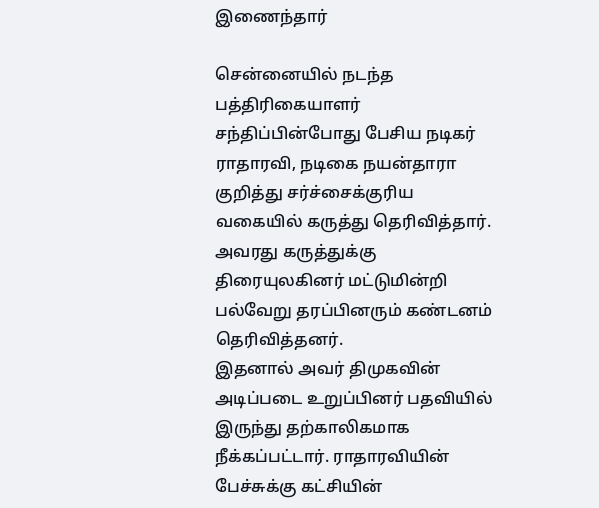இணைந்தார்

சென்னையில் நடந்த பத்திரிகையாளர் சந்திப்பின்போது பேசிய நடிகர் ராதாரவி, நடிகை நயன்தாரா குறித்து சர்ச்சைக்குரிய வகையில் கருத்து தெரிவித்தார். அவரது கருத்துக்கு திரையுலகினர் மட்டுமின்றி பல்வேறு தரப்பினரும் கண்டனம் தெரிவித்தனர்.
இதனால் அவர் திமுகவின் அடிப்படை உறுப்பினர் பதவியில் இருந்து தற்காலிகமாக நீக்கப்பட்டார். ராதாரவியின் பேச்சுக்கு கட்சியின்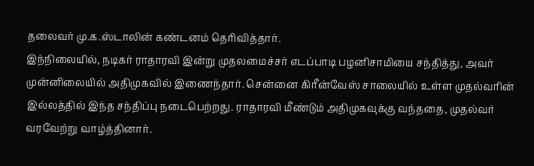தலைவர் மு.க.ஸ்டாலின் கண்டனம் தெரிவித்தார்.
இந்நிலையில், நடிகர் ராதாரவி இன்று முதலமைச்சர் எடப்பாடி பழனிசாமியை சந்தித்து, அவர் முன்னிலையில் அதிமுகவில் இணைந்தார். சென்னை கிரீன்வேஸ் சாலையில் உள்ள முதல்வரின் இல்லத்தில் இந்த சந்திப்பு நடைபெற்றது. ராதாரவி மீண்டும் அதிமுகவுக்கு வந்ததை, முதல்வர் வரவேற்று வாழ்த்தினார்.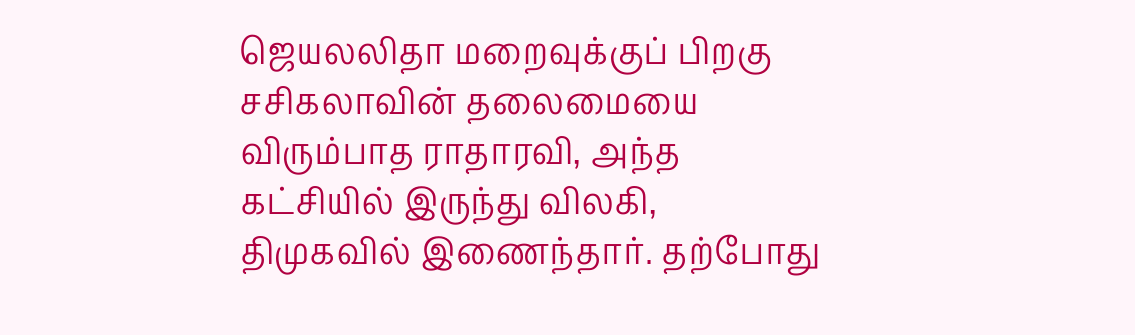ஜெயலலிதா மறைவுக்குப் பிறகு சசிகலாவின் தலைமையை விரும்பாத ராதாரவி, அந்த கட்சியில் இருந்து விலகி, திமுகவில் இணைந்தார். தற்போது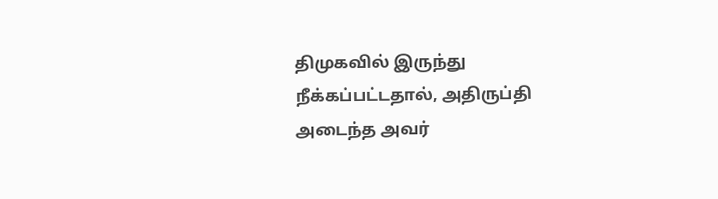திமுகவில் இருந்து நீக்கப்பட்டதால், அதிருப்தி அடைந்த அவர்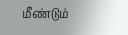மீண்டும்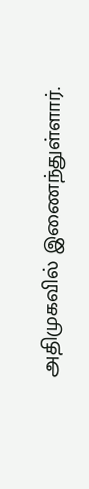அதிமுகவில் இணைந்துள்ளார்.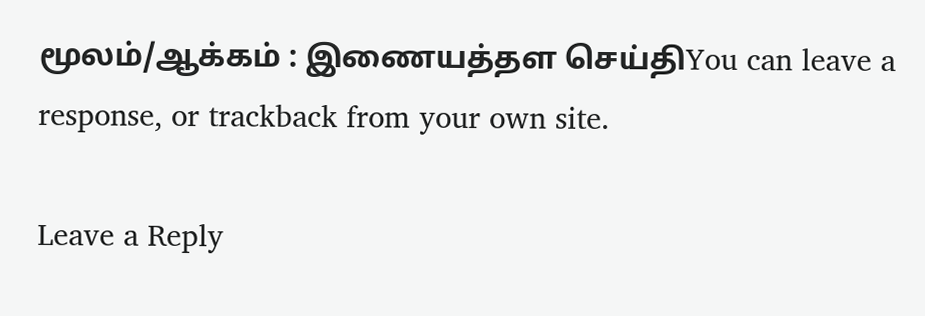மூலம்/ஆக்கம் : இணையத்தள செய்திYou can leave a response, or trackback from your own site.

Leave a Reply